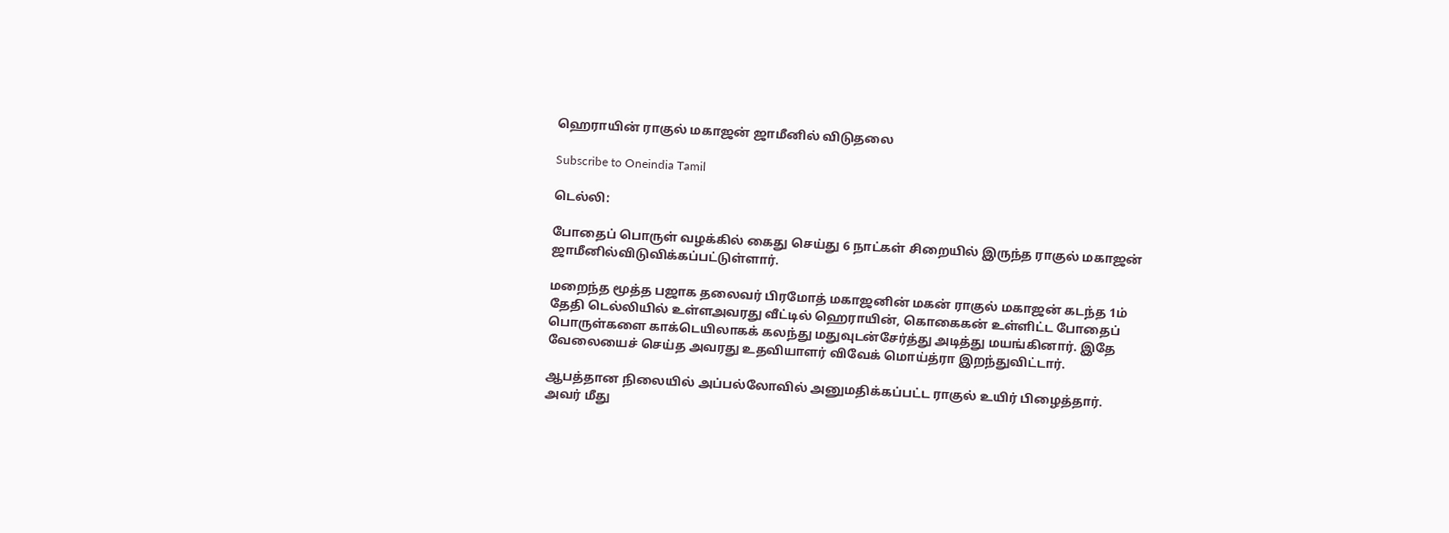ஹெராயின் ராகுல் மகாஜன் ஜாமீனில் விடுதலை

Subscribe to Oneindia Tamil

டெல்லி:

போதைப் பொருள் வழக்கில் கைது செய்து 6 நாட்கள் சிறையில் இருந்த ராகுல் மகாஜன் ஜாமீனில்விடுவிக்கப்பட்டுள்ளார்.

மறைந்த மூத்த பஜாக தலைவர் பிரமோத் மகாஜனின் மகன் ராகுல் மகாஜன் கடந்த 1ம் தேதி டெல்லியில் உள்ளஅவரது வீட்டில் ஹெராயின், கொகைகன் உள்ளிட்ட போதைப் பொருள்களை காக்டெயிலாகக் கலந்து மதுவுடன்சேர்த்து அடித்து மயங்கினார். இதே வேலையைச் செய்த அவரது உதவியாளர் விவேக் மொய்த்ரா இறந்துவிட்டார்.

ஆபத்தான நிலையில் அப்பல்லோவில் அனுமதிக்கப்பட்ட ராகுல் உயிர் பிழைத்தார். அவர் மீது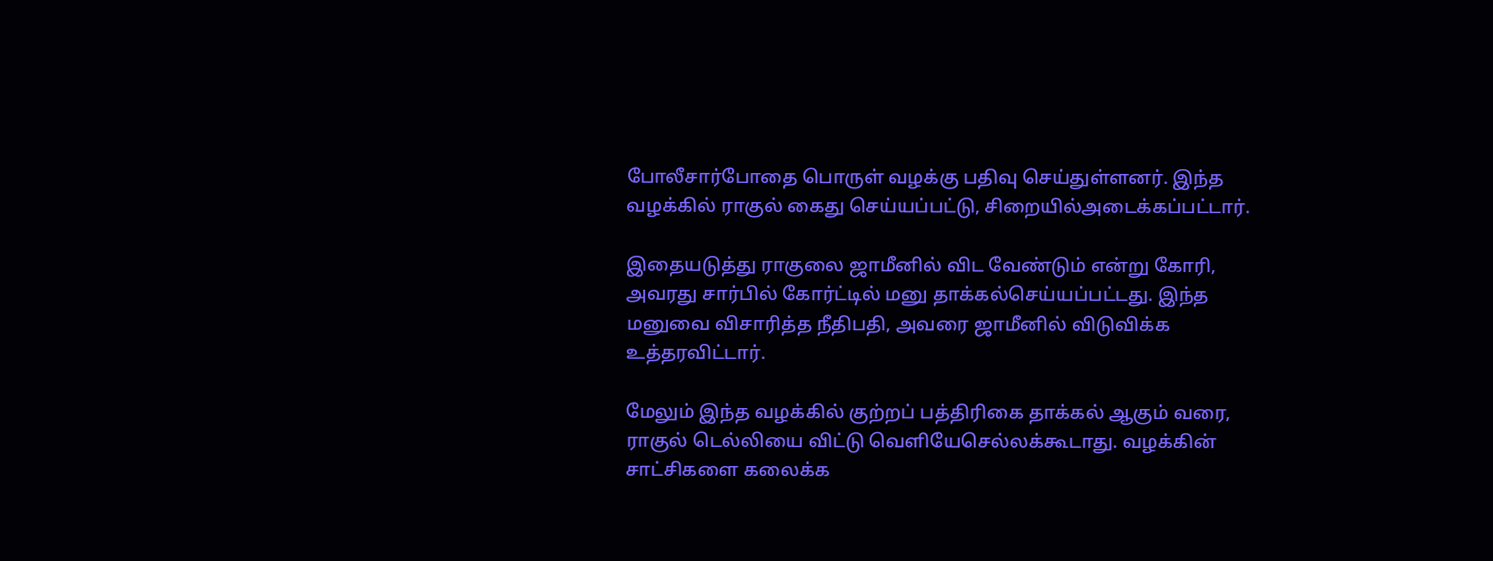போலீசார்போதை பொருள் வழக்கு பதிவு செய்துள்ளனர். இந்த வழக்கில் ராகுல் கைது செய்யப்பட்டு, சிறையில்அடைக்கப்பட்டார்.

இதையடுத்து ராகுலை ஜாமீனில் விட வேண்டும் என்று கோரி, அவரது சார்பில் கோர்ட்டில் மனு தாக்கல்செய்யப்பட்டது. இந்த மனுவை விசாரித்த நீதிபதி, அவரை ஜாமீனில் விடுவிக்க உத்தரவிட்டார்.

மேலும் இந்த வழக்கில் குற்றப் பத்திரிகை தாக்கல் ஆகும் வரை, ராகுல் டெல்லியை விட்டு வெளியேசெல்லக்கூடாது. வழக்கின் சாட்சிகளை கலைக்க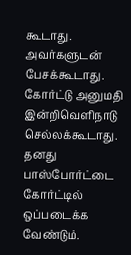கூடாது. அவர்களுடன் பேசக்கூடாது. கோர்ட்டு அனுமதி இன்றிவெளிநாடு செல்லக்கூடாது. தனது பாஸ்போர்ட்டை கோர்ட்டில் ஒப்படைக்க வேண்டும்.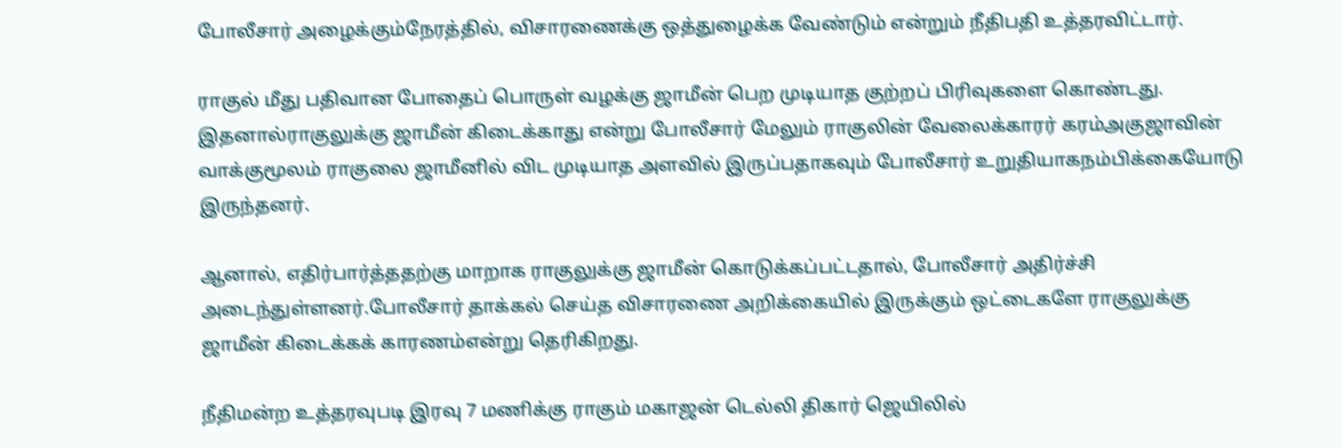போலீசார் அழைக்கும்நேரத்தில், விசாரணைக்கு ஒத்துழைக்க வேண்டும் என்றும் நீதிபதி உத்தரவிட்டார்.

ராகுல் மீது பதிவான போதைப் பொருள் வழக்கு ஜாமீன் பெற முடியாத குற்றப் பிரிவுகளை கொண்டது. இதனால்ராகுலுக்கு ஜாமீன் கிடைக்காது என்று போலீசார் மேலும் ராகுலின் வேலைக்காரர் கரம்அகுஜாவின் வாக்குமூலம் ராகுலை ஜாமீனில் விட முடியாத அளவில் இருப்பதாகவும் போலீசார் உறுதியாகநம்பிக்கையோடு இருந்தனர்.

ஆனால், எதிர்பார்த்ததற்கு மாறாக ராகுலுக்கு ஜாமீன் கொடுக்கப்பட்டதால், போலீசார் அதிர்ச்சி அடைந்துள்ளனர்.போலீசார் தாக்கல் செய்த விசாரணை அறிக்கையில் இருக்கும் ஒட்டைகளே ராகுலுக்கு ஜாமீன் கிடைக்கக் காரணம்என்று தெரிகிறது.

நீதிமன்ற உத்தரவுபடி இரவு 7 மணிக்கு ராகும் மகாஜன் டெல்லி திகார் ஜெயிலில்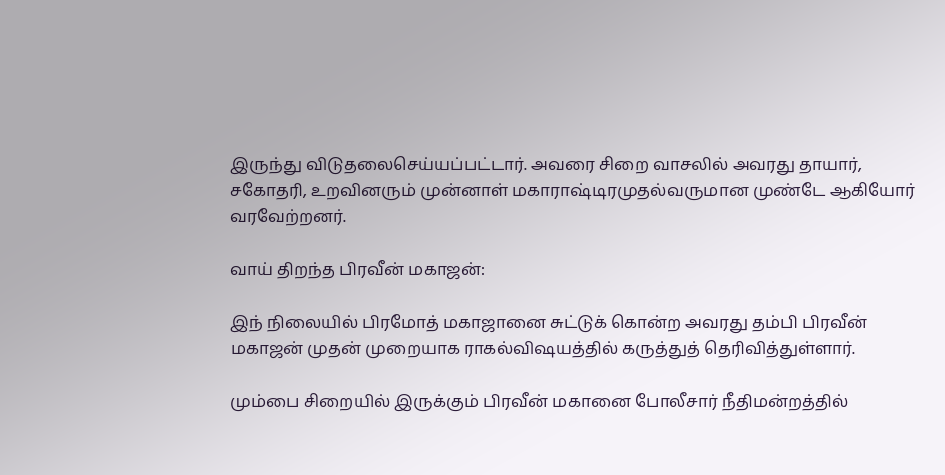இருந்து விடுதலைசெய்யப்பட்டார். அவரை சிறை வாசலில் அவரது தாயார், சகோதரி, உறவினரும் முன்னாள் மகாராஷ்டிரமுதல்வருமான முண்டே ஆகியோர் வரவேற்றனர்.

வாய் திறந்த பிரவீன் மகாஜன்:

இந் நிலையில் பிரமோத் மகாஜானை சுட்டுக் கொன்ற அவரது தம்பி பிரவீன் மகாஜன் முதன் முறையாக ராகல்விஷயத்தில் கருத்துத் தெரிவித்துள்ளார்.

மும்பை சிறையில் இருக்கும் பிரவீன் மகானை போலீசார் நீதிமன்றத்தில்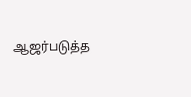ஆஜர்படுத்த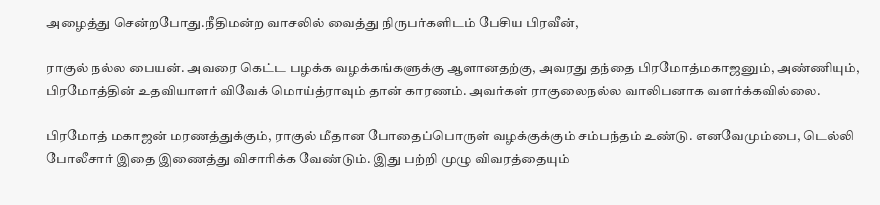அழைத்து சென்றபோது.நீதிமன்ற வாசலில் வைத்து நிருபர்களிடம் பேசிய பிரவீன்,

ராகுல் நல்ல பையன். அவரை கெட்ட பழக்க வழக்கங்களுக்கு ஆளானதற்கு, அவரது தந்தை பிரமோத்மகாஜனும், அண்ணியும், பிரமோத்தின் உதவியாளர் விவேக் மொய்த்ராவும் தான் காரணம். அவர்கள் ராகுலைநல்ல வாலிபனாக வளர்க்கவில்லை.

பிரமோத் மகாஜன் மரணத்துக்கும், ராகுல் மீதான போதைப்பொருள் வழக்குக்கும் சம்பந்தம் உண்டு. எனவேமும்பை, டெல்லி போலீசார் இதை இணைத்து விசாரிக்க வேண்டும். இது பற்றி முழு விவரத்தையும்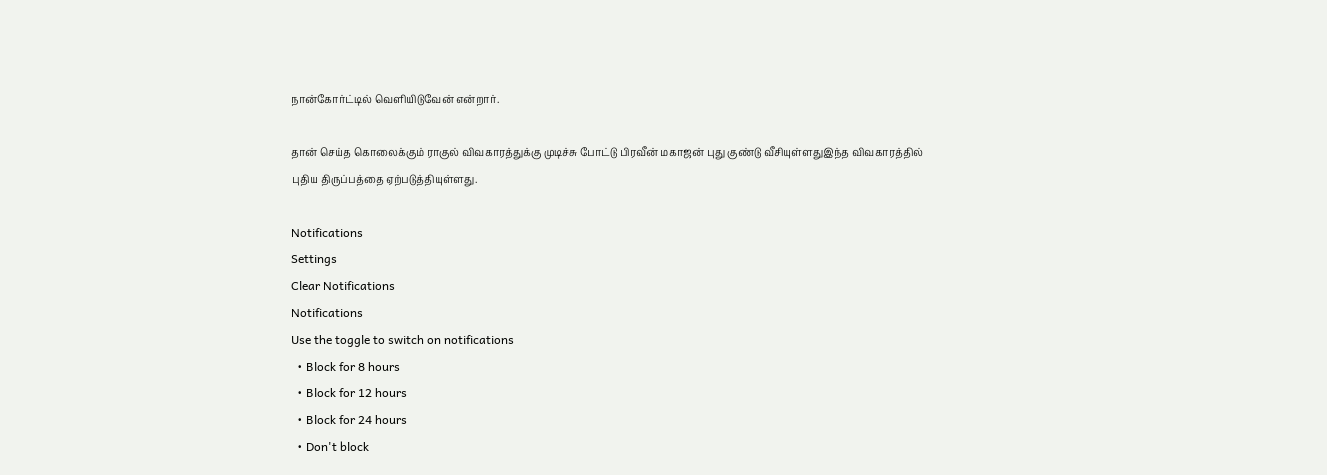நான்கோர்ட்டில் வெளியிடுவேன் என்றார்.

தான் செய்த கொலைக்கும் ராகுல் விவகாரத்துக்கு முடிச்சு போட்டு பிரவீன் மகாஜன் புது குண்டு வீசியுள்ளதுஇந்த விவகாரத்தில் புதிய திருப்பத்தை ஏற்படுத்தியுள்ளது.

Notifications
Settings
Clear Notifications
Notifications
Use the toggle to switch on notifications
  • Block for 8 hours
  • Block for 12 hours
  • Block for 24 hours
  • Don't block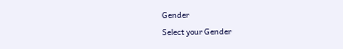Gender
Select your Gender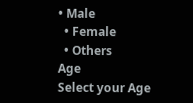• Male
  • Female
  • Others
Age
Select your Age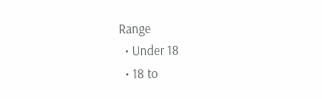Range
  • Under 18
  • 18 to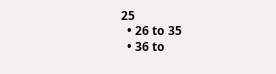25
  • 26 to 35
  • 36 to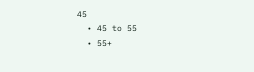45
  • 45 to 55
  • 55+